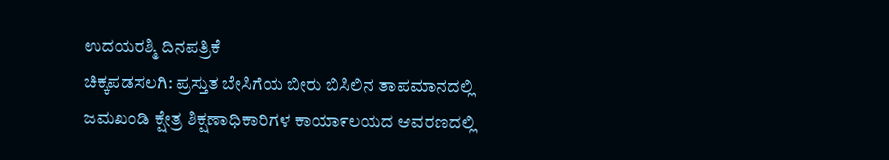ಉದಯರಶ್ಮಿ ದಿನಪತ್ರಿಕೆ
ಚಿಕ್ಕಪಡಸಲಗಿ: ಪ್ರಸ್ತುತ ಬೇಸಿಗೆಯ ಬೀರು ಬಿಸಿಲಿನ ತಾಪಮಾನದಲ್ಲಿ ಜಮಖಂಡಿ ಕ್ಷೇತ್ರ ಶಿಕ್ಷಣಾಧಿಕಾರಿಗಳ ಕಾಯಾ೯ಲಯದ ಆವರಣದಲ್ಲಿ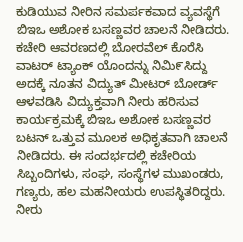ಕುಡಿಯುವ ನೀರಿನ ಸಮರ್ಪಕವಾದ ವ್ಯವಸ್ಥೆಗೆ ಬಿಇಒ ಅಶೋಕ ಬಸಣ್ಣವರ ಚಾಲನೆ ನೀಡಿದರು.
ಕಚೇರಿ ಆವರಣದಲ್ಲಿ ಬೋರವೆಲ್ ಕೊರೆಸಿ ವಾಟರ್ ಟ್ಯಾಂಕ್ ಯೊಂದನ್ನು ನಿಮಿ೯ಸಿದ್ದು ಅದಕ್ಕೆ ನೂತನ ವಿದ್ಯುತ್ ಮೀಟರ್ ಬೋರ್ಡ್ ಆಳವಡಿಸಿ ವಿದ್ಯುಕ್ತವಾಗಿ ನೀರು ಹರಿಸುವ ಕಾರ್ಯಕ್ರಮಕ್ಕೆ ಬಿಇಒ ಅಶೋಕ ಬಸಣ್ಣವರ ಬಟನ್ ಒತ್ತುವ ಮೂಲಕ ಅಧಿಕೃತವಾಗಿ ಚಾಲನೆ ನೀಡಿದರು. ಈ ಸಂದರ್ಭದಲ್ಲಿ ಕಚೇರಿಯ ಸಿಬ್ಬಂದಿಗಳು, ಸಂಘ, ಸಂಸ್ಥೆಗಳ ಮುಖಂಡರು, ಗಣ್ಯರು, ಹಲ ಮಹನೀಯರು ಉಪಸ್ಥಿತರಿದ್ದರು.
ನೀರು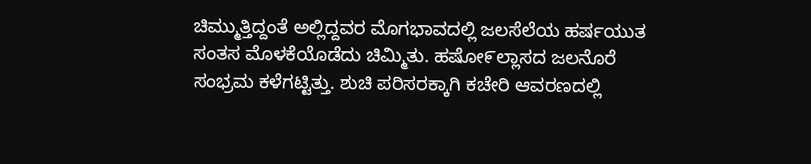ಚಿಮ್ಮುತ್ತಿದ್ದಂತೆ ಅಲ್ಲಿದ್ದವರ ಮೊಗಭಾವದಲ್ಲಿ ಜಲಸೆಲೆಯ ಹರ್ಷಯುತ ಸಂತಸ ಮೊಳಕೆಯೊಡೆದು ಚಿಮ್ಮಿತು. ಹಷೋ೯ಲ್ಲಾಸದ ಜಲನೊರೆ ಸಂಭ್ರಮ ಕಳೆಗಟ್ಟಿತ್ತು. ಶುಚಿ ಪರಿಸರಕ್ಕಾಗಿ ಕಚೇರಿ ಆವರಣದಲ್ಲಿ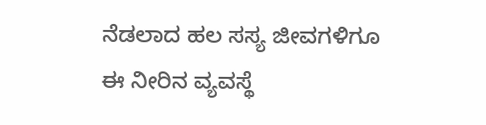ನೆಡಲಾದ ಹಲ ಸಸ್ಯ ಜೀವಗಳಿಗೂ ಈ ನೀರಿನ ವ್ಯವಸ್ಥೆ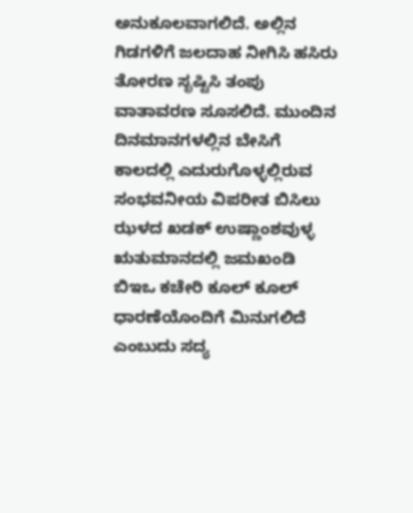ಅನುಕೂಲವಾಗಲಿದೆ. ಅಲ್ಲಿನ ಗಿಡಗಳಿಗೆ ಜಲದಾಹ ನೀಗಿಸಿ ಹಸಿರು ತೋರಣ ಸೃಷ್ಟಿಸಿ ತಂಪು ವಾತಾವರಣ ಸೂಸಲಿದೆ. ಮುಂದಿನ ದಿನಮಾನಗಳಲ್ಲಿನ ಬೇಸಿಗೆ ಕಾಲದಲ್ಲಿ ಎದುರುಗೊಳ್ಳಲ್ಲಿರುವ ಸಂಭವನೀಯ ವಿಪರೀತ ಬಿಸಿಲು ಝಳದ ಖಡಕ್ ಉಷ್ಣಾಂಶವುಳ್ಳ ಋತುಮಾನದಲ್ಲಿ ಜಮಖಂಡಿ ಬಿಇಒ ಕಚೇರಿ ಕೂಲ್ ಕೂಲ್ ಧಾರಣೆಯೊಂದಿಗೆ ಮಿನುಗಲಿದೆ ಎಂಬುದು ಸದ್ಯ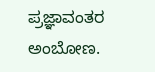ಪ್ರಜ್ಞಾವಂತರ ಅಂಬೋಣ.